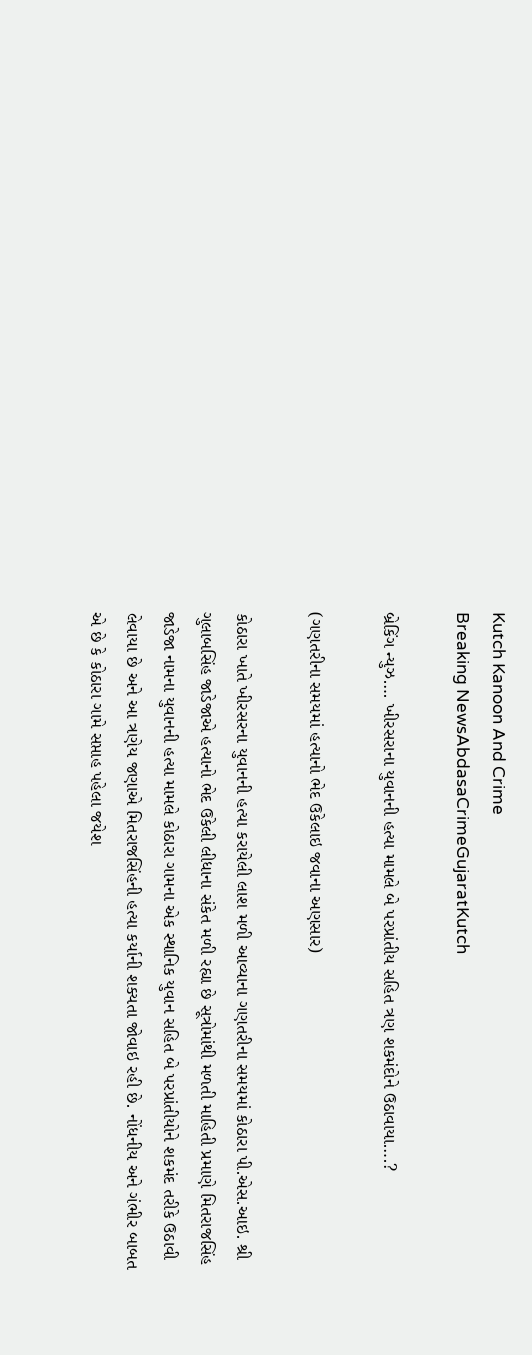Kutch Kanoon And Crime
Breaking NewsAbdasaCrimeGujaratKutch

બ્રેકિંગ ન્યુઝ…. ખીરસરાના યુવાનની હત્યા મામલે બે પરપ્રાંતીય સહિત ત્રણ શકમંદોને ઉઠાવાયા….?

(ગણતરીના સમયમાં હત્યાનો ભેદ ઉકેલાઇ જવાના અણસાર)

કોઠારા ખાતે ખીરસરના યુવાનની હત્યા કરાયેલી લાશ મળી આવ્યાના ગણતરીના સમયમાં કોઠારા પી.એસ.આઇ. શ્રી ગુલાબસિંહ જાડેજાએ હત્યાનો ભેદ ઉકેલી લીધાના સંકેત મળી રહ્યા છે સૂત્રોમાંથી મળતી માહિતી પ્રમાણે મિતરાજસિંહ જાડેજા નામના યુવાનની હત્યા મામલે કોઠારા ગામના એક સ્થાનિક યુવાન સહિત બે પરપ્રાંતીયોને શકમંદ તરીકે ઉઠાવી લેવાયા છે અને આ ત્રણેય જણાએ મિતરાજસિંહની હત્યા કર્યાની શક્યતા જોવાઇ રહી છે. નોંધનીય અને ગંભીર બાબત એ છે કે કોઠારા ગામે સપ્તાહ પહેલા જયેશ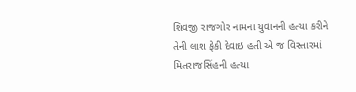શિવજી રાજગોર નામના યુવાનની હત્યા કરીને તેની લાશ ફેકી દેવાઇ હતી એ જ વિસ્તારમાં મિતરાજસિંહની હત્યા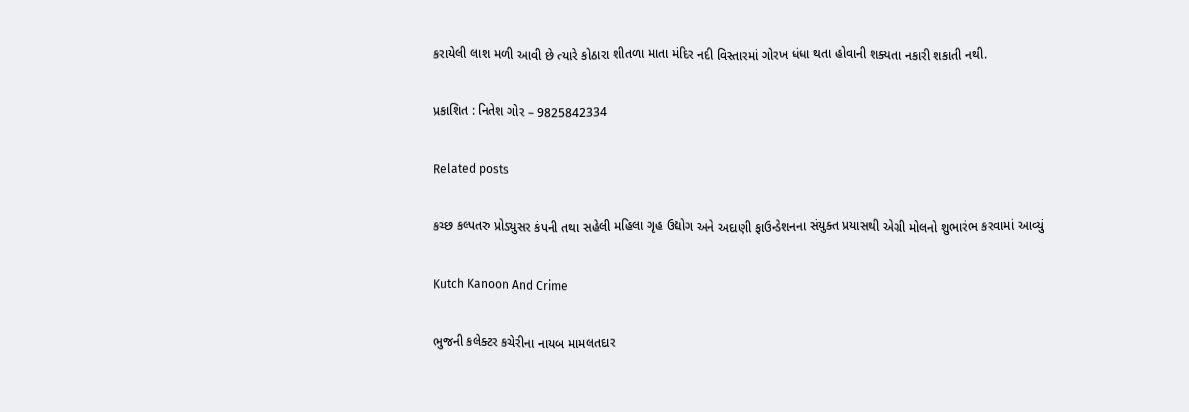કરાયેલી લાશ મળી આવી છે ત્યારે કોઠારા શીતળા માતા મંદિર નદી વિસ્તારમાં ગોરખ ધંધા થતા હોવાની શક્યતા નકારી શકાતી નથી.

પ્રકાશિત : નિતેશ ગોર – 9825842334

Related posts

કચ્છ કલ્પતરુ પ્રોડ્યુસર કંપની તથા સહેલી મહિલા ગૃહ ઉદ્યોગ અને અદાણી ફાઉન્ડેશનના સંયુક્ત પ્રયાસથી એગ્રી મોલનો શુભારંભ કરવામાં આવ્યું

Kutch Kanoon And Crime

ભુજની કલેક્ટર કચેરીના નાયબ મામલતદાર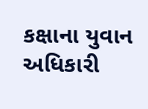કક્ષાના યુવાન અધિકારી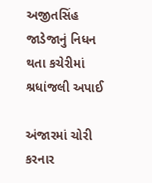અજીતસિંહ જાડેજાનું નિધન થતા કચેરીમાં શ્રધાંજલી અપાઈ

અંજારમાં ચોરી કરનાર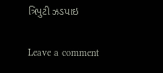ત્રિપુટી ઝડપાઇ

Leave a comment